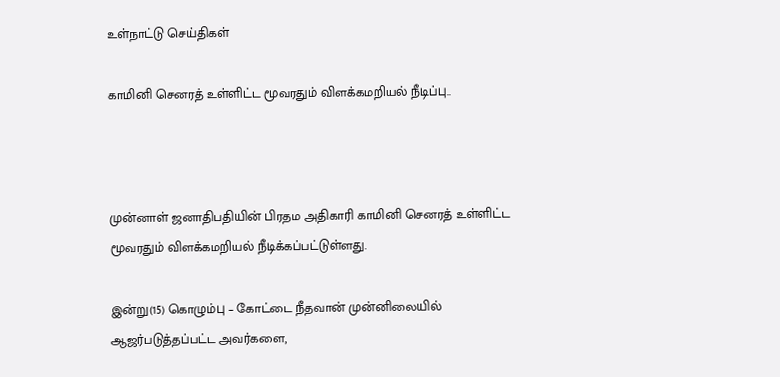உள்நாட்டு செய்திகள்

காமினி செனரத் உள்ளிட்ட மூவரதும் விளக்கமறியல் நீடிப்பு..



முன்னாள் ஜனாதிபதியின் பிரதம அதிகாரி காமினி செனரத் உள்ளிட்ட மூவரதும் விளக்கமறியல் நீடிக்கப்பட்டுள்ளது.

இன்று(15) கொழும்பு – கோட்டை நீதவான் முன்னிலையில் ஆஜர்படுத்தப்பட்ட அவர்களை,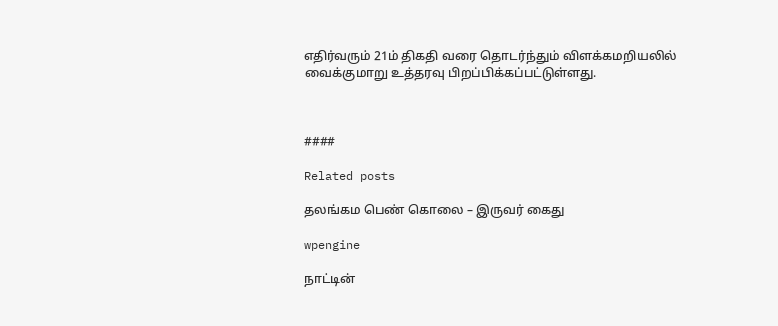எதிர்வரும் 21ம் திகதி வரை தொடர்ந்தும் விளக்கமறியலில் வைக்குமாறு உத்தரவு பிறப்பிக்கப்பட்டுள்ளது.



####

Related posts

தலங்கம பெண் கொலை – இருவர் கைது

wpengine

நாட்டின்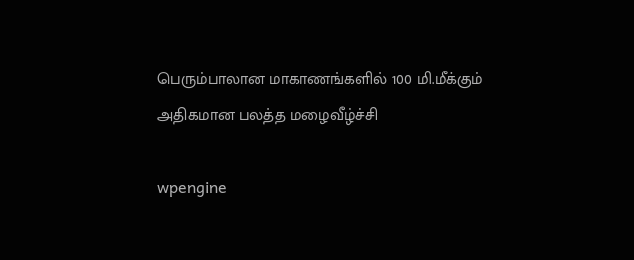பெரும்பாலான மாகாணங்களில் 100 மி.மீக்கும் அதிகமான பலத்த மழைவீழ்ச்சி

wpengine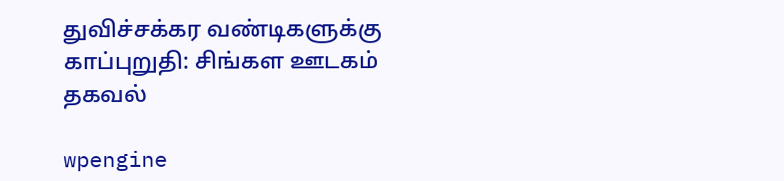துவிச்சக்கர வண்டிகளுக்கு காப்புறுதி: சிங்கள ஊடகம் தகவல்

wpengine